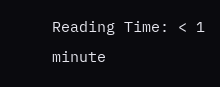Reading Time: < 1 minute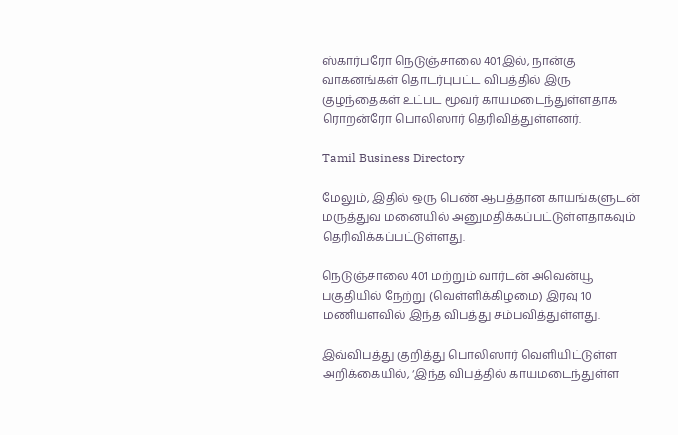ஸ்கார்பரோ நெடுஞ்சாலை 401இல், நான்கு வாகனங்கள் தொடர்புபட்ட விபத்தில் இரு குழந்தைகள் உட்பட மூவர் காயமடைந்துள்ளதாக ரொறன்ரோ பொலிஸார் தெரிவித்துள்ளனர்.

Tamil Business Directory

மேலும், இதில் ஒரு பெண் ஆபத்தான காயங்களுடன் மருத்துவ மனையில் அனுமதிக்கப்பட்டுள்ளதாகவும் தெரிவிக்கப்பட்டுள்ளது.

நெடுஞ்சாலை 401 மற்றும் வார்டன் அவென்யூ பகுதியில் நேற்று (வெள்ளிக்கிழமை) இரவு 10 மணியளவில் இந்த விபத்து சம்பவித்துள்ளது.

இவ்விபத்து குறித்து பொலிஸார் வெளியிட்டுள்ள அறிக்கையில், ‘இந்த விபத்தில் காயமடைந்துள்ள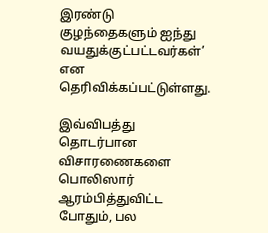இரண்டு குழந்தைகளும் ஐந்து வயதுக்குட்பட்டவர்கள்’ என தெரிவிக்கப்பட்டுள்ளது.

இவ்விபத்து தொடர்பான விசாரணைகளை பொலிஸார் ஆரம்பித்துவிட்ட போதும், பல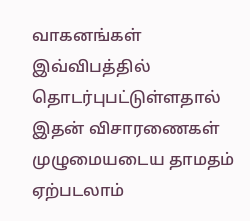வாகனங்கள் இவ்விபத்தில் தொடர்புபட்டுள்ளதால் இதன் விசாரணைகள் முழுமையடைய தாமதம் ஏற்படலாம்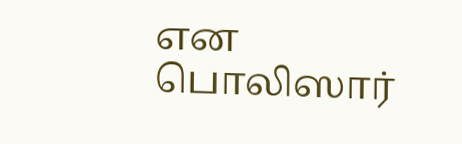என பொலிஸார்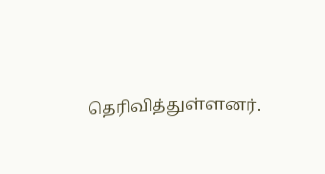தெரிவித்துள்ளனர்.